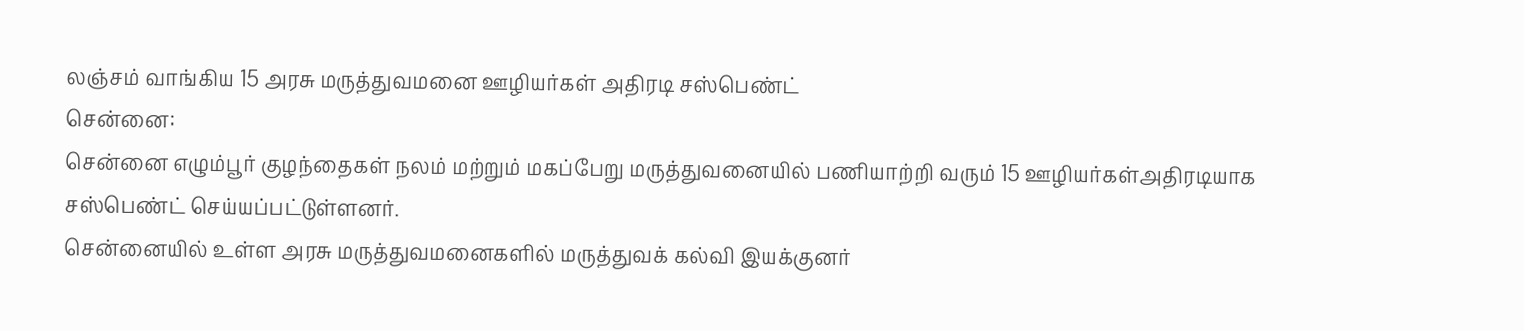லஞ்சம் வாங்கிய 15 அரசு மருத்துவமனை ஊழியர்கள் அதிரடி சஸ்பெண்ட்
சென்னை:
சென்னை எழும்பூர் குழந்தைகள் நலம் மற்றும் மகப்பேறு மருத்துவனையில் பணியாற்றி வரும் 15 ஊழியர்கள்அதிரடியாக சஸ்பெண்ட் செய்யப்பட்டுள்ளனர்.
சென்னையில் உள்ள அரசு மருத்துவமனைகளில் மருத்துவக் கல்வி இயக்குனர்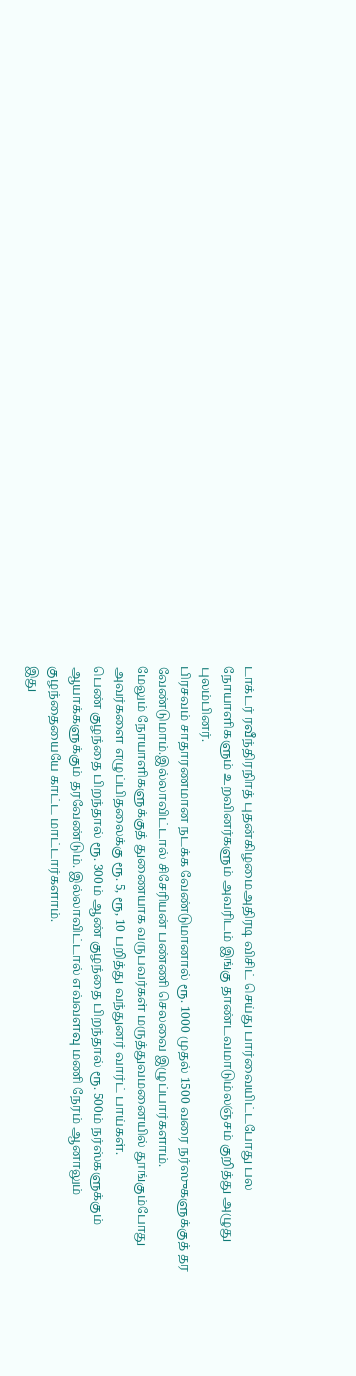டாக்டர் ரவீந்திரநிாத் புதன்கிழமைஅதிரடி விசிட் செய்து பார்வையிட்டபோது பல நோயாளிகளும் உறவினர்களும் அவரிடம் இங்கு தாண்டவமாடும்லஞ்சம் குறித்து அழுது புலம்பினர்.
பிரசவம் சாதாரணமான நடக்க வேண்டுமானால் ரூ. 1000 முதல் 1500 வரை நர்ஸுகளுக்குத் தர வேண்டுமாம்.இல்லாவிட்டால் சிசேரியன் பண்ணி செலவை இழுப்பார்களாம்.
மேலும் நோயாளிகளுக்குத் துணையாக வருபவர்கள் மருத்துவமனையில் தூங்கும்போது அவர்களை எழுப்பிதலைக்கு ரூ. 5, ரூ, 10 பறித்து வந்துனர் வார்ட் பாய்கள்.
பெண் குழந்தை பிறந்தால் ரூ. 300ம் ஆண் குழந்தை பிறந்தால் ரூ. 500ம் நர்ஸ்களுக்கும் ஆயாக்களுக்கும் தரவேண்டும். இல்லாவிட்டால் எவ்வளவு மணி நேரம் ஆனாலும் குழந்தையையே காட்ட மாட்டார்களாம்.
இது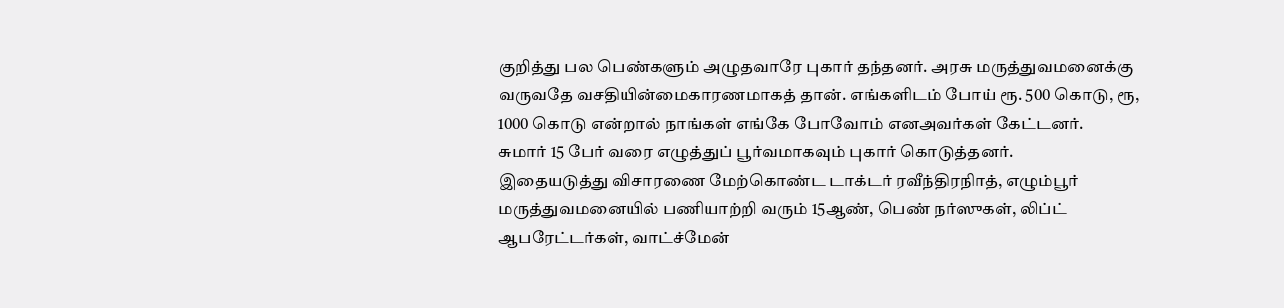குறித்து பல பெண்களும் அழுதவாரே புகார் தந்தனர். அரசு மருத்துவமனைக்கு வருவதே வசதியின்மைகாரணமாகத் தான். எங்களிடம் போய் ரூ. 500 கொடு, ரூ, 1000 கொடு என்றால் நாங்கள் எங்கே போவோம் எனஅவர்கள் கேட்டனர்.
சுமார் 15 பேர் வரை எழுத்துப் பூர்வமாகவும் புகார் கொடுத்தனர்.
இதையடுத்து விசாரணை மேற்கொண்ட டாக்டர் ரவீந்திரநிாத், எழும்பூர் மருத்துவமனையில் பணியாற்றி வரும் 15ஆண், பெண் நர்ஸுகள், லிப்ட் ஆபரேட்டர்கள், வாட்ச்மேன்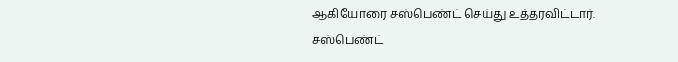ஆகியோரை சஸ்பெண்ட் செய்து உத்தரவிட்டார்.
சஸ்பெண்ட்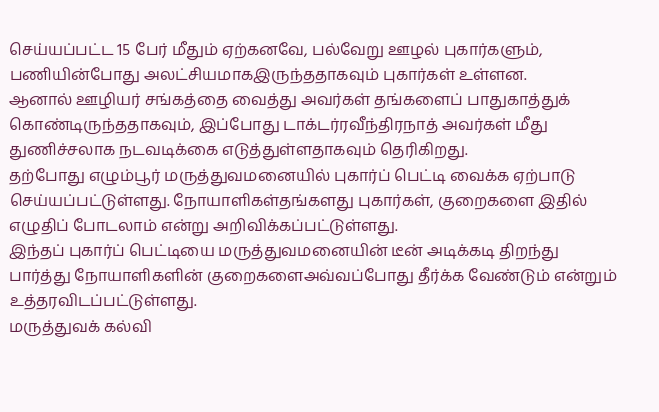செய்யப்பட்ட 15 பேர் மீதும் ஏற்கனவே, பல்வேறு ஊழல் புகார்களும், பணியின்போது அலட்சியமாகஇருந்ததாகவும் புகார்கள் உள்ளன.
ஆனால் ஊழியர் சங்கத்தை வைத்து அவர்கள் தங்களைப் பாதுகாத்துக் கொண்டிருந்ததாகவும், இப்போது டாக்டர்ரவீந்திரநாத் அவர்கள் மீது துணிச்சலாக நடவடிக்கை எடுத்துள்ளதாகவும் தெரிகிறது.
தற்போது எழும்பூர் மருத்துவமனையில் புகார்ப் பெட்டி வைக்க ஏற்பாடு செய்யப்பட்டுள்ளது. நோயாளிகள்தங்களது புகார்கள், குறைகளை இதில் எழுதிப் போடலாம் என்று அறிவிக்கப்பட்டுள்ளது.
இந்தப் புகார்ப் பெட்டியை மருத்துவமனையின் டீன் அடிக்கடி திறந்து பார்த்து நோயாளிகளின் குறைகளைஅவ்வப்போது தீர்க்க வேண்டும் என்றும் உத்தரவிடப்பட்டுள்ளது.
மருத்துவக் கல்வி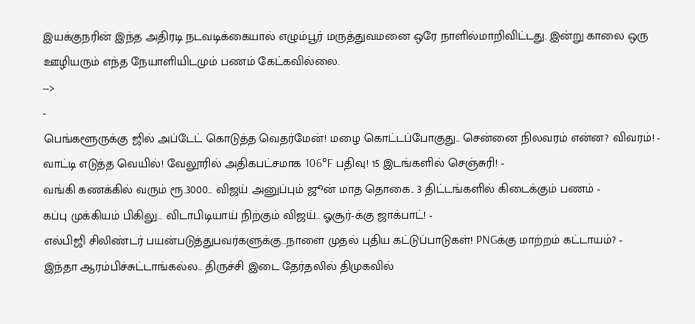இயக்குநரின் இந்த அதிரடி நடவடிக்கையால் எழும்பூர் மருத்துவமனை ஒரே நாளில்மாறிவிட்டது. இன்று காலை ஒரு ஊழியரும் எந்த நேயாளியிடமும் பணம் கேட்கவில்லை.
-->
-
பெங்களூருக்கு ஜில் அப்டேட் கொடுத்த வெதர்மேன்! மழை கொட்டப்போகுது.. சென்னை நிலவரம் என்ன? விவரம்! -
வாட்டி எடுத்த வெயில்! வேலூரில் அதிகபட்சமாக 106°F பதிவு! 15 இடங்களில் செஞ்சுரி! -
வங்கி கணக்கில் வரும் ரூ.3000.. விஜய் அனுப்பும் ஜூன் மாத தொகை.. 3 திட்டங்களில் கிடைக்கும் பணம் -
கப்பு முக்கியம் பிகிலு.. விடாபிடியாய் நிற்கும் விஜய்.. ஓசூர்-க்கு ஜாக்பாட்! -
எல்பிஜி சிலிண்டர் பயன்படுத்துபவர்களுக்கு..நாளை முதல் புதிய கட்டுப்பாடுகள்! PNGக்கு மாற்றம் கட்டாயம்? -
இந்தா ஆரம்பிச்சுட்டாங்கல்ல.. திருச்சி இடை தேர்தலில் திமுகவில்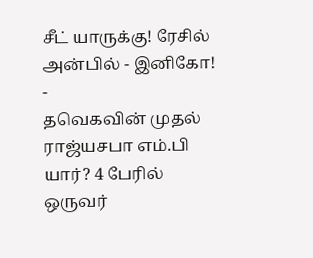சீட் யாருக்கு! ரேசில் அன்பில் - இனிகோ! -
தவெகவின் முதல் ராஜ்யசபா எம்.பி யார்? 4 பேரில் ஒருவர்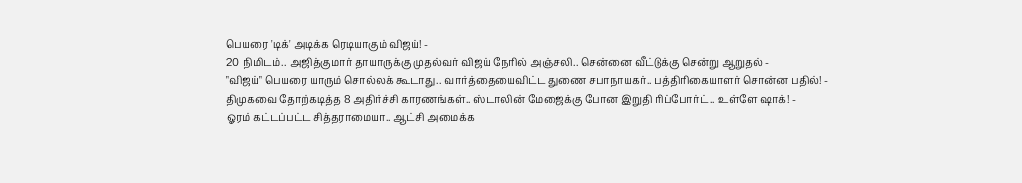பெயரை 'டிக்' அடிக்க ரெடியாகும் விஜய்! -
20 நிமிடம்.. அஜித்குமார் தாயாருக்கு முதல்வர் விஜய் நேரில் அஞ்சலி.. சென்னை வீட்டுக்கு சென்று ஆறுதல் -
"விஜய்" பெயரை யாரும் சொல்லக் கூடாது.. வார்த்தையைவிட்ட துணை சபாநாயகர்.. பத்திரிகையாளர் சொன்ன பதில்! -
திமுகவை தோற்கடித்த 8 அதிர்ச்சி காரணங்கள்.. ஸ்டாலின் மேஜைக்கு போன இறுதி ரிப்போர்ட்.. உள்ளே ஷாக்! -
ஓரம் கட்டப்பட்ட சித்தராமையா.. ஆட்சி அமைக்க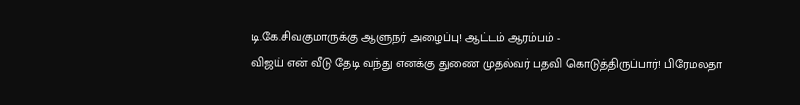டி.கே.சிவகுமாருக்கு ஆளுநர் அழைப்பு! ஆட்டம் ஆரம்பம் -
விஜய் என் வீடு தேடி வந்து எனக்கு துணை முதல்வர் பதவி கொடுத்திருப்பார்! பிரேமலதா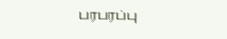பரபரப்பு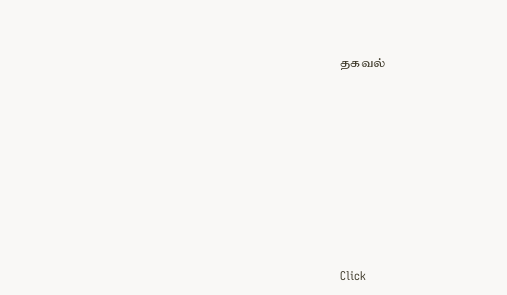தகவல்












Click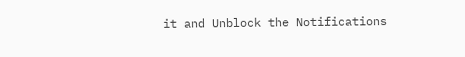it and Unblock the Notifications